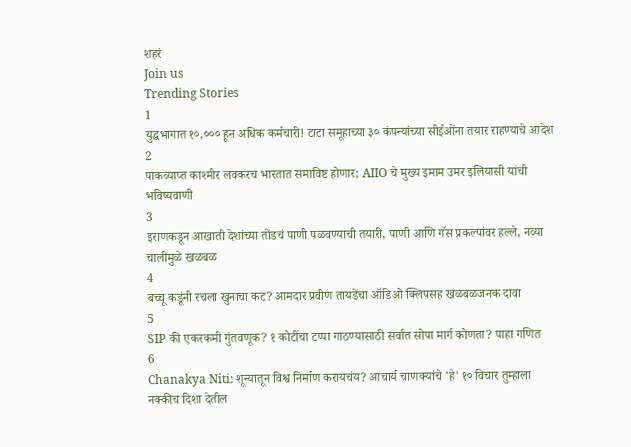शहरं
Join us
Trending Stories
1
युद्धभागात १०,००० हून अधिक कर्मचारी! टाटा समूहाच्या ३० कंपन्यांच्या सीईओंना तयार राहण्याचे आदेश
2
पाकव्याप्त काश्मीर लवकरच भारतात समाविष्ट होणार; AIIO चे मुख्य इमाम उमर इलियासी यांची भविष्यवाणी
3
इराणकडून आखाती देशांच्या तोंडचं पाणी पळवण्याची तयारी, पाणी आणि गॅस प्रकल्पांवर हल्ले, नव्या चालीमुळे खळबळ
4
बच्चू कडूंनी रचला खुनाचा कट? आमदार प्रवीण तायडेंचा ऑडिओ क्लिपसह खळबळजनक दावा
5
SIP की एकरकमी गुंतवणूक? १ कोटींचा टप्पा गाठण्यासाठी सर्वात सोपा मार्ग कोणता? पाहा गणित
6
Chanakya Niti: शून्यातून विश्व निर्माण करायचंय? आचार्य चाणक्यांचे 'हे' १० विचार तुम्हाला नक्कीच दिशा देतील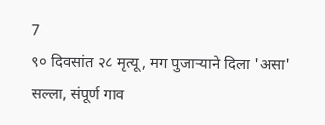7
९० दिवसांत २८ मृत्यू, मग पुजाऱ्याने दिला 'असा' सल्ला, संपूर्ण गाव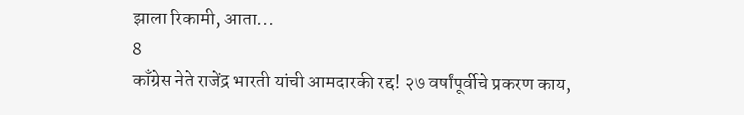झाला रिकामी, आता...
8
काँग्रेस नेते राजेंद्र भारती यांची आमदारकी रद्द! २७ वर्षांपूर्वीचे प्रकरण काय,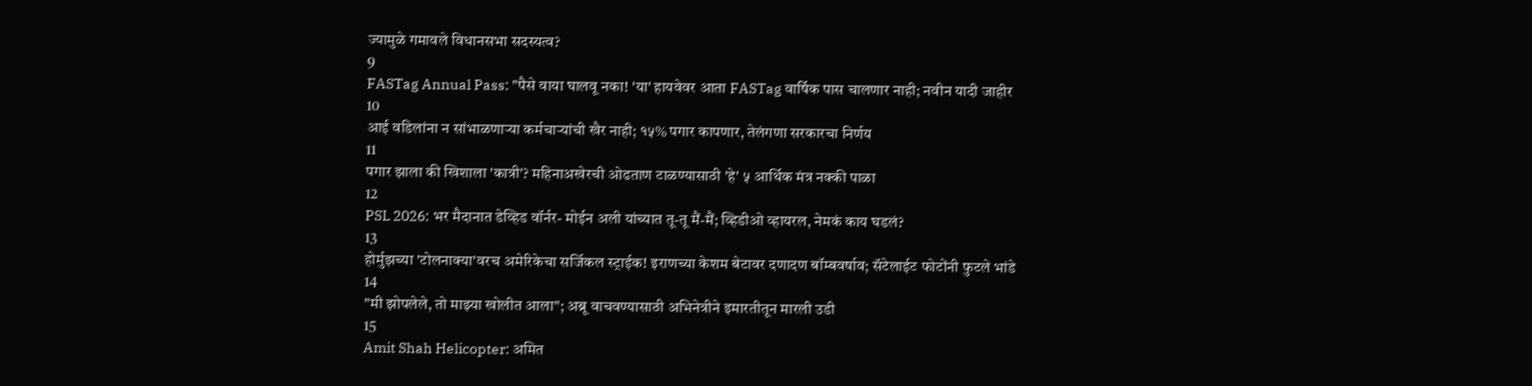ज्यामुळे गमावले विधानसभा सदस्यत्व?
9
FASTag Annual Pass: "पैसे वाया घालवू नका! 'या' हायवेवर आता FASTag वार्षिक पास चालणार नाही; नवीन यादी जाहीर
10
आई वडिलांना न सांभाळणाऱ्या कर्मचाऱ्यांची खैर नाही; १५% पगार कापणार, तेलंगणा सरकारचा निर्णय
11
पगार झाला की खिशाला 'कात्री'? महिनाअखेरची ओढताण टाळण्यासाठी 'हे' ५ आर्थिक मंत्र नक्की पाळा
12
PSL 2026: भर मैदानात डेव्हिड वॉर्नर- मोईन अली यांच्यात तू-तू मैं-मैं; व्हिडीओ व्हायरल, नेमकं काय घडलं?
13
होर्मुझच्या 'टोलनाक्या'वरच अमेरिकेचा सर्जिकल स्ट्राईक! इराणच्या केशम बेटावर दणादण बॉम्बवर्षाव; सॅटेलाईट फोटोंनी फुटले भांडे
14
"मी झोपलेले, तो माझ्या खोलीत आला"; अब्रू वाचवण्यासाठी अभिनेत्रीने इमारतीतून मारली उडी
15
Amit Shah Helicopter: अमित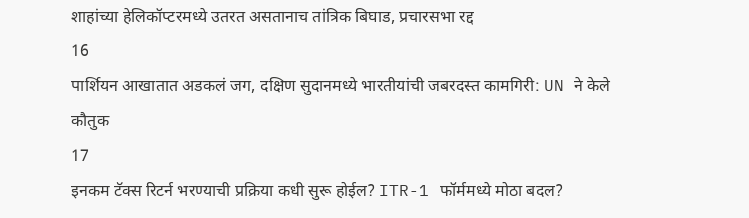शाहांच्या हेलिकॉप्टरमध्ये उतरत असतानाच तांत्रिक बिघाड, प्रचारसभा रद्द
16
पार्शियन आखातात अडकलं जग, दक्षिण सुदानमध्ये भारतीयांची जबरदस्त कामगिरी: UN ने केले कौतुक
17
इनकम टॅक्स रिटर्न भरण्याची प्रक्रिया कधी सुरू होईल? ITR-1 फॉर्ममध्ये मोठा बदल?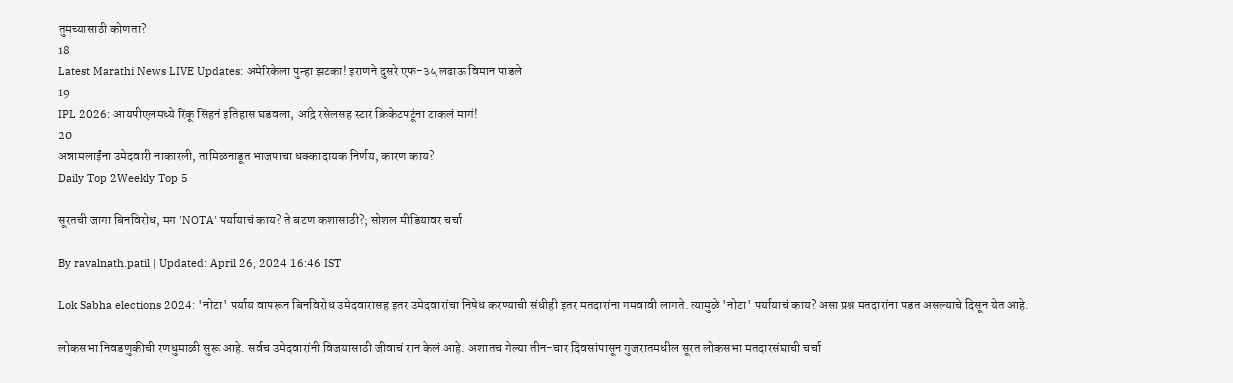तुमच्यासाठी कोणता?
18
Latest Marathi News LIVE Updates: अमेरिकेला पुन्हा झटका! इराणने दुसरे एफ-३५ लढाऊ विमान पाडले
19
IPL 2026: आयपीएलमध्ये रिंकू सिंहनं इतिहास घडवला, आंद्रे रसेलसह स्टार क्रिकेटपटूंना टाकलं मागं!
20
अन्नामलाईंना उमेदवारी नाकारली, तामिळनाडूत भाजपाचा धक्कादायक निर्णय, कारण काय?
Daily Top 2Weekly Top 5

सूरतची जागा बिनविरोध, मग 'NOTA' पर्यायाचं काय? ते बटण कशासाठी?; सोशल मीडियावर चर्चा

By ravalnath.patil | Updated: April 26, 2024 16:46 IST

Lok Sabha elections 2024: 'नोटा' पर्याय वापरून बिनविरोध उमेदवारासह इतर उमेदवारांचा निषेध करण्याची संधीही इतर मतदारांना गमवावी लागते. त्यामुळे 'नोटा' पर्यायाचं काय? असा प्रश्न मतदारांना पडत असल्याचे दिसून येत आहे.

लोकसभा निवडणुकीची रणधुमाळी सुरू आहे. सर्वच उमेदवारांनी विजयासाठी जीवाचं रान केलं आहे. अशातच गेल्या तीन-चार दिवसांपासून गुजरातमधील सूरत लोकसभा मतदारसंघाची चर्चा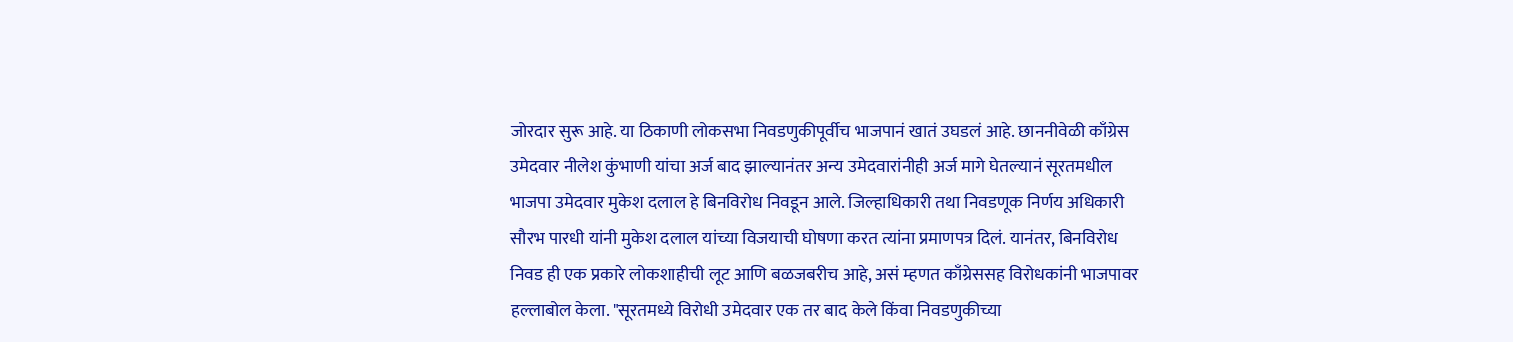जोरदार सुरू आहे. या ठिकाणी लोकसभा निवडणुकीपूर्वीच भाजपानं खातं उघडलं आहे. छाननीवेळी काँग्रेस उमेदवार नीलेश कुंभाणी यांचा अर्ज बाद झाल्यानंतर अन्य उमेदवारांनीही अर्ज मागे घेतल्यानं सूरतमधील भाजपा उमेदवार मुकेश दलाल हे बिनविरोध निवडून आले. जिल्हाधिकारी तथा निवडणूक निर्णय अधिकारी सौरभ पारधी यांनी मुकेश दलाल यांच्या विजयाची घोषणा करत त्यांना प्रमाणपत्र दिलं. यानंतर, बिनविरोध निवड ही एक प्रकारे लोकशाहीची लूट आणि बळजबरीच आहे, असं म्हणत काँग्रेससह विरोधकांनी भाजपावर हल्लाबोल केला. "सूरतमध्ये विरोधी उमेदवार एक तर बाद केले किंवा निवडणुकीच्या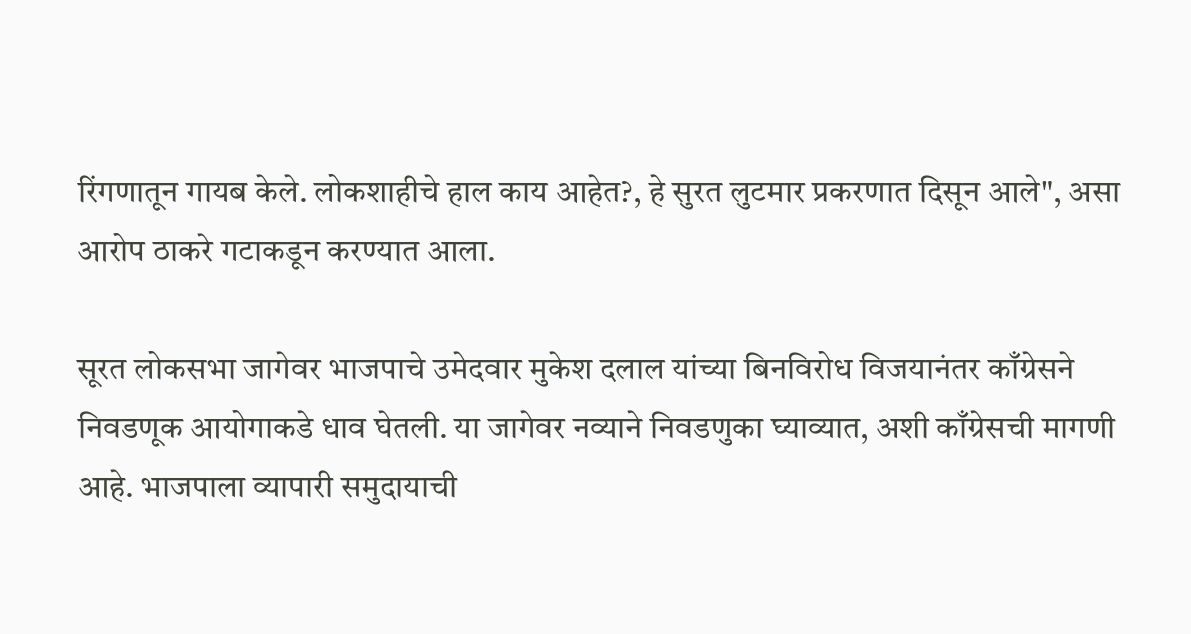रिंगणातून गायब केले. लोकशाहीचे हाल काय आहेत?, हे सुरत लुटमार प्रकरणात दिसून आले", असा आरोप ठाकरे गटाकडून करण्यात आला.

सूरत लोकसभा जागेवर भाजपाचे उमेदवार मुकेश दलाल यांच्या बिनविरोध विजयानंतर काँग्रेसने निवडणूक आयोगाकडे धाव घेतली. या जागेवर नव्याने निवडणुका घ्याव्यात, अशी काँग्रेसची मागणी आहे. भाजपाला व्यापारी समुदायाची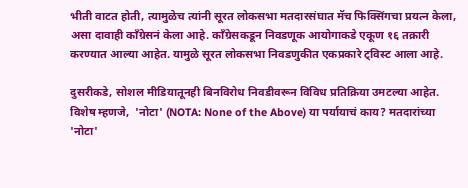भीती वाटत होती, त्यामुळेच त्यांनी सूरत लोकसभा मतदारसंघात मॅच फिक्सिंगचा प्रयत्न केला, असा दावाही काँग्रेसनं केला आहे. काँग्रेसकडून निवडणूक आयोगाकडे एकूण १६ तक्रारी करण्यात आल्या आहेत. यामुळे सूरत लोकसभा निवडणुकीत एकप्रकारे ट्विस्ट आला आहे.

दुसरीकडे, सोशल मीडियातूनही बिनविरोध निवडीवरून विविध प्रतिक्रिया उमटल्या आहेत. विशेष म्हणजे,  'नोटा' (NOTA: None of the Above) या पर्यायाचं काय? मतदारांच्या 'नोटा'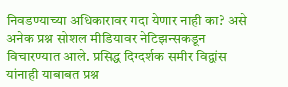निवडण्याच्या अधिकारावर गदा येणार नाही का? असे अनेक प्रश्न सोशल मीडियावर नेटिझन्सकडून विचारण्यात आले. प्रसिद्ध दिग्दर्शक समीर विद्वांस यांनाही याबाबत प्रश्न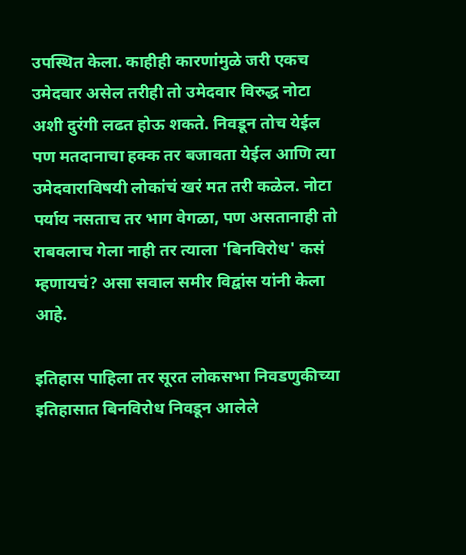उपस्थित केला. काहीही कारणांमुळे जरी एकच उमेदवार असेल तरीही तो उमेदवार विरुद्ध नोटा अशी दुरंगी लढत होऊ शकते. निवडून तोच येईल पण मतदानाचा हक्क तर बजावता येईल आणि त्या उमेदवाराविषयी लोकांचं खरं मत तरी कळेल. नोटा पर्याय नसताच तर भाग वेगळा, पण असतानाही तो राबवलाच गेला नाही तर त्याला 'बिनविरोध' कसं म्हणायचं? असा सवाल समीर विद्वांस यांनी केला आहे.

इतिहास पाहिला तर सूरत लोकसभा निवडणुकीच्या इतिहासात बिनविरोध निवडून आलेले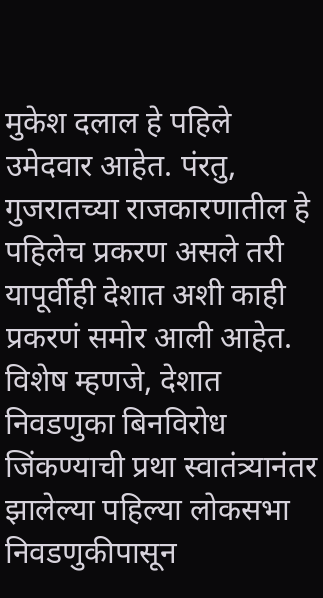मुकेश दलाल हे पहिले उमेदवार आहेत. पंरतु, गुजरातच्या राजकारणातील हे पहिलेच प्रकरण असले तरी यापूर्वीही देशात अशी काही प्रकरणं समोर आली आहेत. विशेष म्हणजे, देशात निवडणुका बिनविरोध जिंकण्याची प्रथा स्वातंत्र्यानंतर झालेल्या पहिल्या लोकसभा निवडणुकीपासून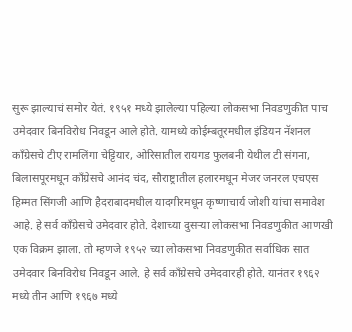सुरू झाल्याचं समोर येतं. १९५१ मध्ये झालेल्या पहिल्या लोकसभा निवडणुकीत पाच उमेदवार बिनविरोध निवडून आले होते. यामध्ये कोईम्बतूरमधील इंडियन नॅशनल काँग्रेसचे टीए रामलिंगा चेट्टियार, ओरिसातील रायगड फुलबनी येथील टी संगना, बिलासपूरमधून काँग्रेसचे आनंद चंद, सौराष्ट्रातील हलारमधून मेजर जनरल एचएस हिम्मत सिंगजी आणि हैदराबादमधील यादगीरमधून कृष्णाचार्य जोशी यांचा समावेश आहे. हे सर्व काँग्रेसचे उमेदवार होते. देशाच्या दुसऱ्या लोकसभा निवडणुकीत आणखी एक विक्रम झाला. तो म्हणजे १९५२ च्या लोकसभा निवडणुकीत सर्वाधिक सात उमेदवार बिनविरोध निवडून आले. हे सर्व काँग्रेसचे उमेदवारही होते. यानंतर १९६२ मध्ये तीन आणि १९६७ मध्ये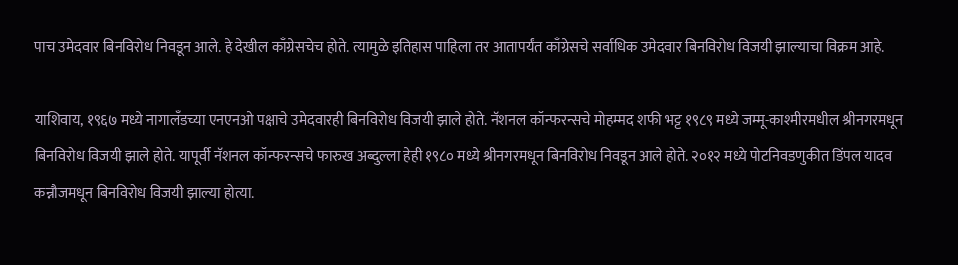पाच उमेदवार बिनविरोध निवडून आले. हे देखील काँग्रेसचेच होते. त्यामुळे इतिहास पाहिला तर आतापर्यंत काँग्रेसचे सर्वाधिक उमेदवार बिनविरोध विजयी झाल्याचा विक्रम आहे.

याशिवाय, १९६७ मध्ये नागालँडच्या एनएनओ पक्षाचे उमेदवारही बिनविरोध विजयी झाले होते. नॅशनल कॉन्फरन्सचे मोहम्मद शफी भट्ट १९८९ मध्ये जम्मू-काश्मीरमधील श्रीनगरमधून बिनविरोध विजयी झाले होते. यापूर्वी नॅशनल कॉन्फरन्सचे फारुख अब्दुल्ला हेही १९८० मध्ये श्रीनगरमधून बिनविरोध निवडून आले होते. २०१२ मध्ये पोटनिवडणुकीत डिंपल यादव कन्नौजमधून बिनविरोध विजयी झाल्या होत्या.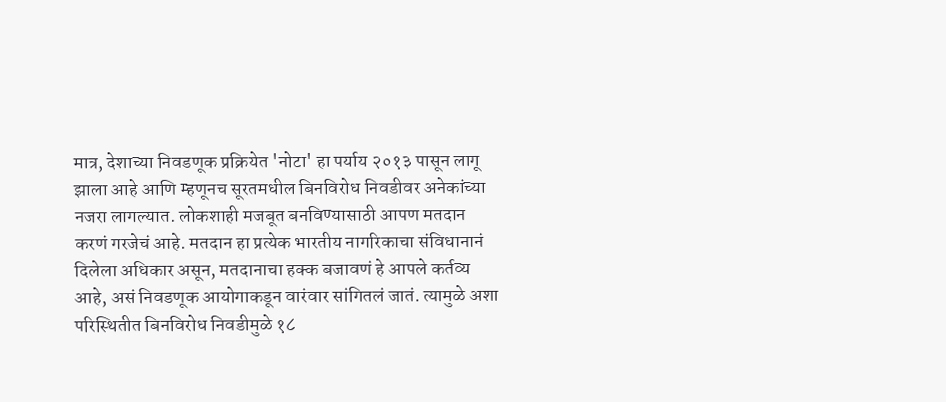मात्र, देशाच्या निवडणूक प्रक्रियेत 'नोटा' हा पर्याय २०१३ पासून लागू झाला आहे आणि म्हणूनच सूरतमधील बिनविरोध निवडीवर अनेकांच्या नजरा लागल्यात. लोकशाही मजबूत बनविण्यासाठी आपण मतदान करणं गरजेचं आहे. मतदान हा प्रत्येक भारतीय नागरिकाचा संविधानानं दिलेला अधिकार असून, मतदानाचा हक्क बजावणं हे आपले कर्तव्य आहे, असं निवडणूक आयोगाकडून वारंवार सांगितलं जातं. त्यामुळे अशा परिस्थितीत बिनविरोध निवडीमुळे १८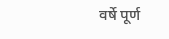वर्षे पूर्ण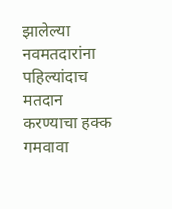झालेल्या नवमतदारांना पहिल्यांदाच मतदान करण्याचा हक्क गमवावा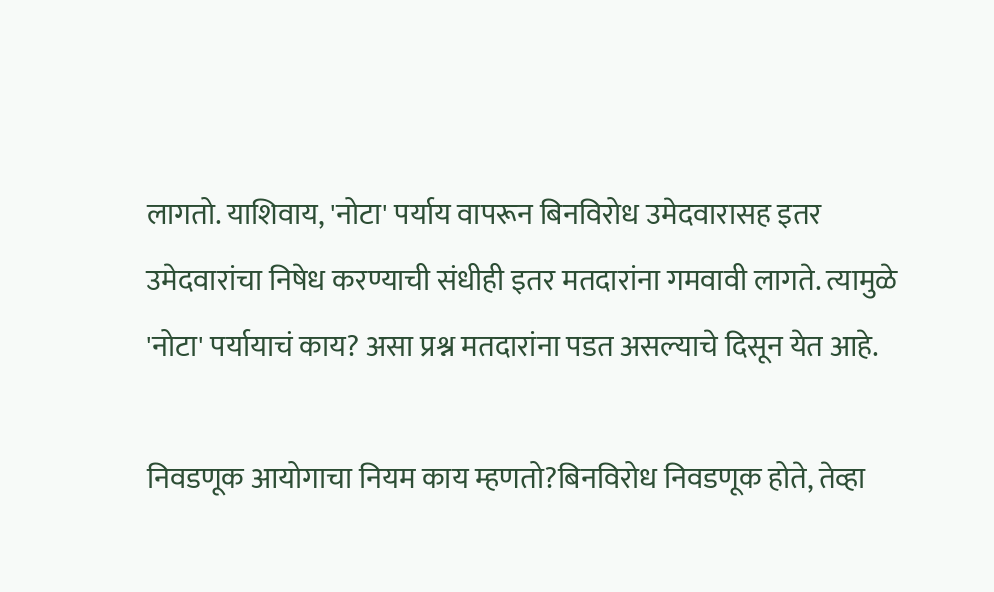लागतो. याशिवाय, 'नोटा' पर्याय वापरून बिनविरोध उमेदवारासह इतर उमेदवारांचा निषेध करण्याची संधीही इतर मतदारांना गमवावी लागते. त्यामुळे 'नोटा' पर्यायाचं काय? असा प्रश्न मतदारांना पडत असल्याचे दिसून येत आहे.

निवडणूक आयोगाचा नियम काय म्हणतो?बिनविरोध निवडणूक होते, तेव्हा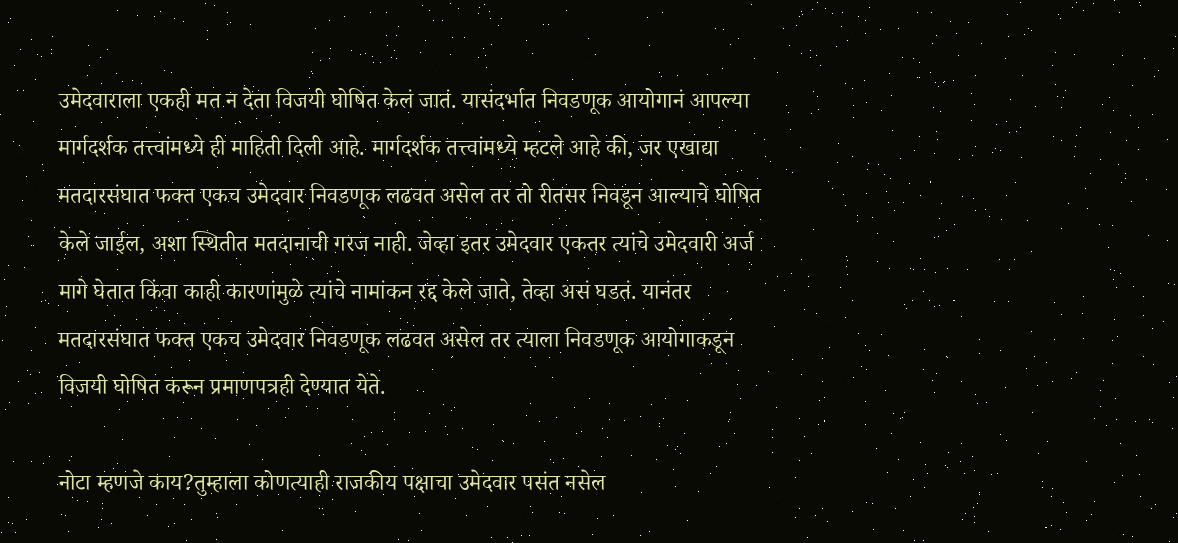उमेदवाराला एकही मत न देता विजयी घोषित केलं जातं. यासंदर्भात निवडणूक आयोगानं आपल्या मार्गदर्शक तत्त्वांमध्ये ही माहिती दिली आहे. मार्गदर्शक तत्त्वांमध्ये म्हटले आहे की, जर एखाद्या मतदारसंघात फक्त एकच उमेदवार निवडणूक लढवत असेल तर तो रीतसर निवडून आल्याचे घोषित केले जाईल, अशा स्थितीत मतदानाची गरज नाही. जेव्हा इतर उमेदवार एकतर त्यांचे उमेदवारी अर्ज मागे घेतात किंवा काही कारणांमुळे त्यांचे नामांकन रद्द केले जाते, तेव्हा असं घडतं. यानंतर मतदारसंघात फक्त एकच उमेदवार निवडणूक लढवत असेल तर त्याला निवडणूक आयोगाकडून विजयी घोषित करून प्रमाणपत्रही देण्यात येते.

नोटा म्हणजे काय?तुम्हाला कोणत्याही राजकीय पक्षाचा उमेदवार पसंत नसेल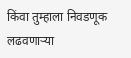किंवा तुम्हाला निवडणूक लढवणाऱ्या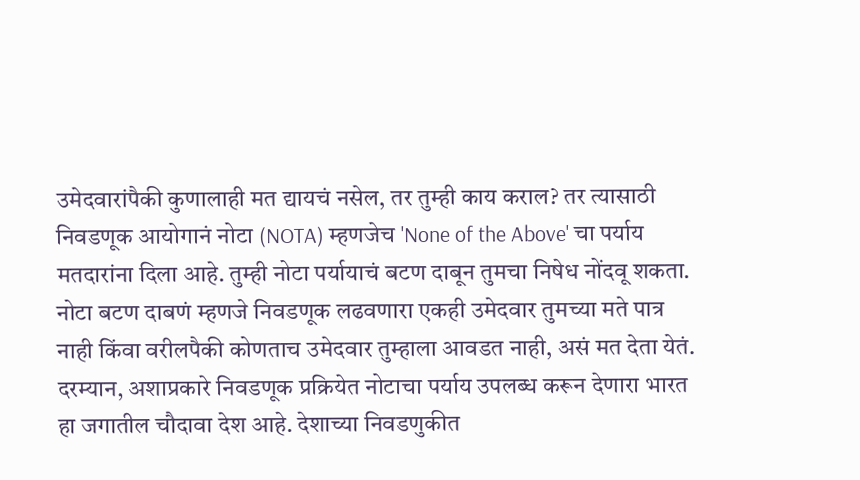उमेदवारांपैकी कुणालाही मत द्यायचं नसेल, तर तुम्ही काय कराल? तर त्यासाठी निवडणूक आयोगानं नोटा (NOTA) म्हणजेच 'None of the Above' चा पर्याय मतदारांना दिला आहे. तुम्ही नोटा पर्यायाचं बटण दाबून तुमचा निषेध नोंदवू शकता. नोटा बटण दाबणं म्हणजे निवडणूक लढवणारा एकही उमेदवार तुमच्या मते पात्र नाही किंवा वरीलपैकी कोणताच उमेदवार तुम्हाला आवडत नाही, असं मत देता येतं. दरम्यान, अशाप्रकारे निवडणूक प्रक्रियेत नोटाचा पर्याय उपलब्ध करून देणारा भारत हा जगातील चौदावा देश आहे. देशाच्या निवडणुकीत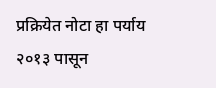प्रक्रियेत नोटा हा पर्याय २०१३ पासून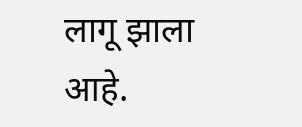लागू झाला आहे.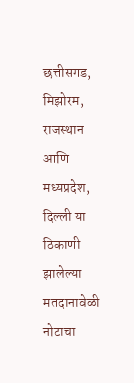छत्तीसगड, मिझोरम, राजस्थान आणि मध्यप्रदेश, दिल्ली या ठिकाणी झालेल्या मतदानावेळी नोटाचा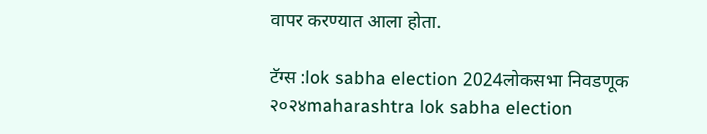वापर करण्यात आला होता.

टॅग्स :lok sabha election 2024लोकसभा निवडणूक २०२४maharashtra lok sabha election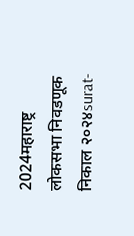2024महाराष्ट्र लोकसभा निवडणूक निकाल २०२४surat-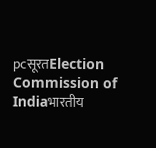pcसूरतElection Commission of Indiaभारतीय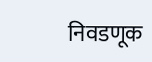निवडणूक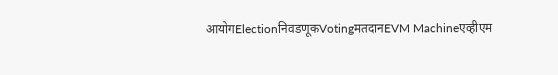आयोगElectionनिवडणूकVotingमतदानEVM Machineएव्हीएम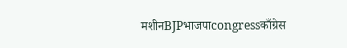मशीनBJPभाजपाcongressकाँग्रेस